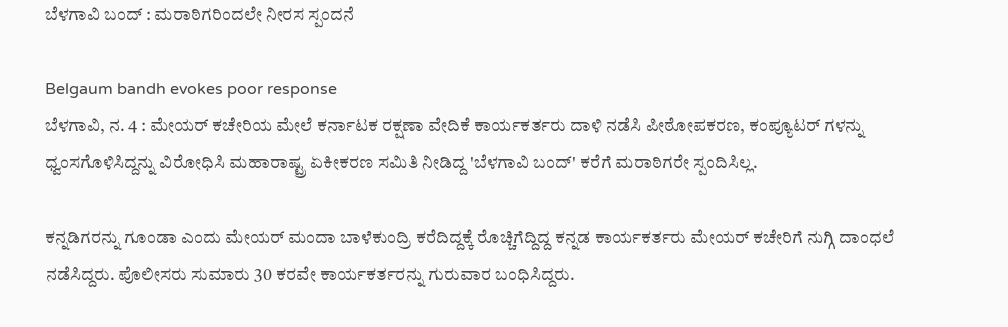ಬೆಳಗಾವಿ ಬಂದ್ : ಮರಾಠಿಗರಿಂದಲೇ ನೀರಸ ಸ್ಪಂದನೆ

Belgaum bandh evokes poor response
ಬೆಳಗಾವಿ, ನ. 4 : ಮೇಯರ್ ಕಚೇರಿಯ ಮೇಲೆ ಕರ್ನಾಟಕ ರಕ್ಷಣಾ ವೇದಿಕೆ ಕಾರ್ಯಕರ್ತರು ದಾಳಿ ನಡೆಸಿ ಪೀಠೋಪಕರಣ, ಕಂಪ್ಯೂಟರ್ ಗಳನ್ನು ಧ್ವಂಸಗೊಳಿಸಿದ್ದನ್ನು ವಿರೋಧಿಸಿ ಮಹಾರಾಷ್ಟ್ರ ಏಕೀಕರಣ ಸಮಿತಿ ನೀಡಿದ್ದ 'ಬೆಳಗಾವಿ ಬಂದ್' ಕರೆಗೆ ಮರಾಠಿಗರೇ ಸ್ಪಂದಿಸಿಲ್ಲ.

ಕನ್ನಡಿಗರನ್ನು ಗೂಂಡಾ ಎಂದು ಮೇಯರ್ ಮಂದಾ ಬಾಳೆಕುಂದ್ರಿ ಕರೆದಿದ್ದಕ್ಕೆ ರೊಚ್ಚಿಗೆದ್ದಿದ್ದ ಕನ್ನಡ ಕಾರ್ಯಕರ್ತರು ಮೇಯರ್ ಕಚೇರಿಗೆ ನುಗ್ಗಿ ದಾಂಧಲೆ ನಡೆಸಿದ್ದರು. ಪೊಲೀಸರು ಸುಮಾರು 30 ಕರವೇ ಕಾರ್ಯಕರ್ತರನ್ನು ಗುರುವಾರ ಬಂಧಿಸಿದ್ದರು.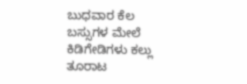ಬುಧವಾರ ಕೆಲ ಬಸ್ಸುಗಳ ಮೇಲೆ ಕಿಡಿಗೇಡಿಗಳು ಕಲ್ಲು ತೂರಾಟ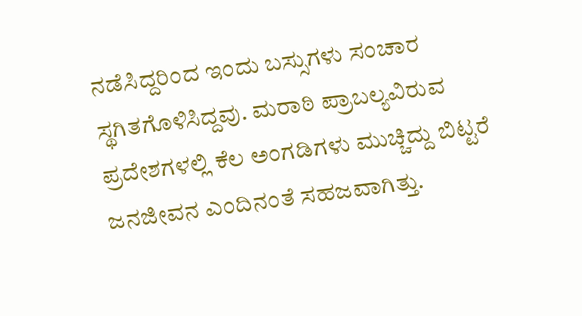ನಡೆಸಿದ್ದರಿಂದ ಇಂದು ಬಸ್ಸುಗಳು ಸಂಚಾರ ಸ್ಥಗಿತಗೊಳಿಸಿದ್ದವು. ಮರಾಠಿ ಪ್ರಾಬಲ್ಯವಿರುವ ಪ್ರದೇಶಗಳಲ್ಲಿ ಕೆಲ ಅಂಗಡಿಗಳು ಮುಚ್ಚಿದ್ದು ಬಿಟ್ಟರೆ ಜನಜೀವನ ಎಂದಿನಂತೆ ಸಹಜವಾಗಿತ್ತು.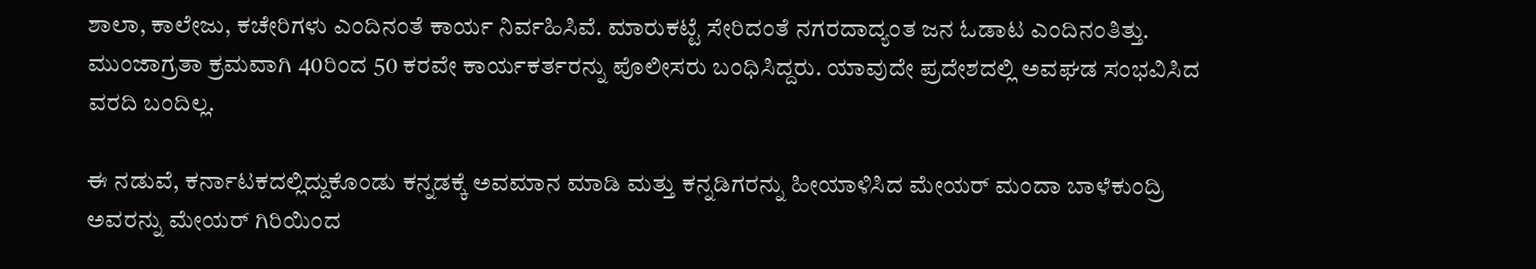ಶಾಲಾ, ಕಾಲೇಜು, ಕಚೇರಿಗಳು ಎಂದಿನಂತೆ ಕಾರ್ಯ ನಿರ್ವಹಿಸಿವೆ. ಮಾರುಕಟ್ಟೆ ಸೇರಿದಂತೆ ನಗರದಾದ್ಯಂತ ಜನ ಓಡಾಟ ಎಂದಿನಂತಿತ್ತು. ಮುಂಜಾಗ್ರತಾ ಕ್ರಮವಾಗಿ 40ರಿಂದ 50 ಕರವೇ ಕಾರ್ಯಕರ್ತರನ್ನು ಪೊಲೀಸರು ಬಂಧಿಸಿದ್ದರು. ಯಾವುದೇ ಪ್ರದೇಶದಲ್ಲಿ ಅವಘಡ ಸಂಭವಿಸಿದ ವರದಿ ಬಂದಿಲ್ಲ.

ಈ ನಡುವೆ, ಕರ್ನಾಟಕದಲ್ಲಿದ್ದುಕೊಂಡು ಕನ್ನಡಕ್ಕೆ ಅವಮಾನ ಮಾಡಿ ಮತ್ತು ಕನ್ನಡಿಗರನ್ನು ಹೀಯಾಳಿಸಿದ ಮೇಯರ್ ಮಂದಾ ಬಾಳೆಕುಂದ್ರಿ ಅವರನ್ನು ಮೇಯರ್ ಗಿರಿಯಿಂದ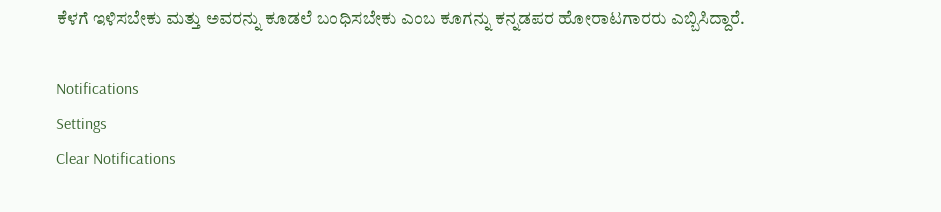ಕೆಳಗೆ ಇಳಿಸಬೇಕು ಮತ್ತು ಅವರನ್ನು ಕೂಡಲೆ ಬಂಧಿಸಬೇಕು ಎಂಬ ಕೂಗನ್ನು ಕನ್ನಡಪರ ಹೋರಾಟಗಾರರು ಎಬ್ಬಿಸಿದ್ದಾರೆ.

Notifications
Settings
Clear Notifications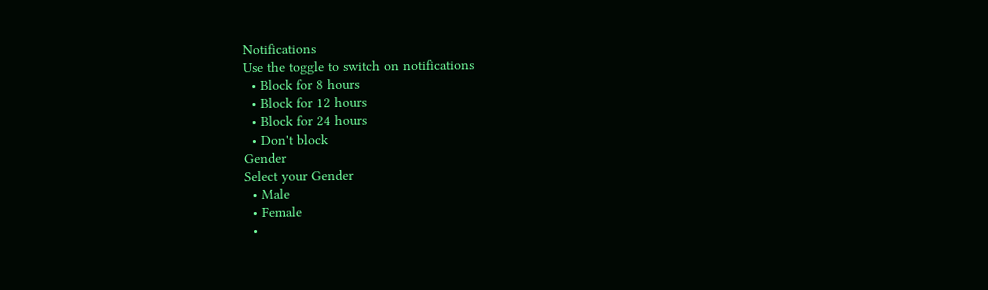Notifications
Use the toggle to switch on notifications
  • Block for 8 hours
  • Block for 12 hours
  • Block for 24 hours
  • Don't block
Gender
Select your Gender
  • Male
  • Female
  •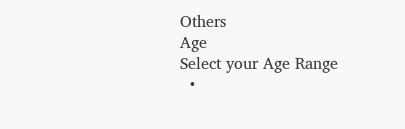Others
Age
Select your Age Range
  •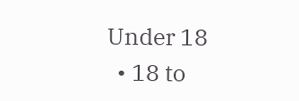Under 18
  • 18 to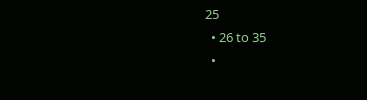25
  • 26 to 35
  •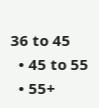36 to 45
  • 45 to 55
  • 55+